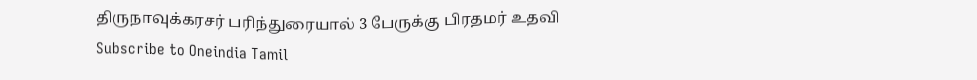திருநாவுக்கரசர் பரிந்துரையால் 3 பேருக்கு பிரதமர் உதவி
Subscribe to Oneindia Tamil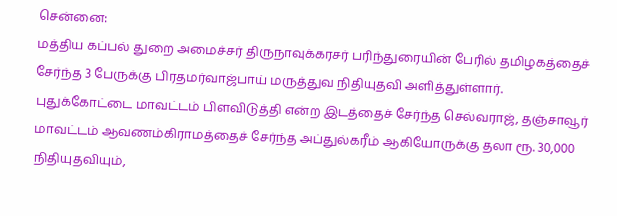சென்னை:
மத்திய கப்பல் துறை அமைச்சர் திருநாவுக்கரசர் பரிந்துரையின் பேரில் தமிழகத்தைச் சேர்ந்த 3 பேருக்கு பிரதமர்வாஜ்பாய் மருத்துவ நிதியுதவி அளித்துள்ளார்.
புதுக்கோட்டை மாவட்டம் பிளவிடுத்தி என்ற இடத்தைச் சேர்ந்த செல்வராஜ், தஞ்சாவூர் மாவட்டம் ஆவணம்கிராமத்தைச் சேர்ந்த அப்துல்கரீம் ஆகியோருக்கு தலா ரூ. 30,000 நிதியுதவியும்,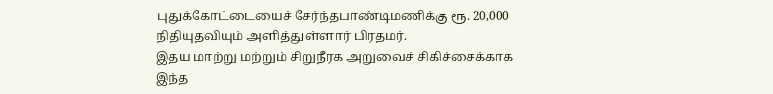புதுக்கோட்டையைச் சேர்ந்தபாண்டிமணிக்கு ரூ. 20,000 நிதியுதவியும் அளித்துள்ளார் பிரதமர்.
இதய மாற்று மற்றும் சிறுநீரக அறுவைச் சிகிச்சைக்காக இந்த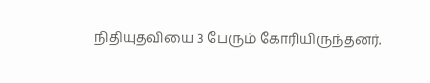நிதியுதவியை 3 பேரும் கோரியிருந்தனர்.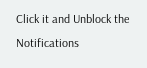Click it and Unblock the Notifications